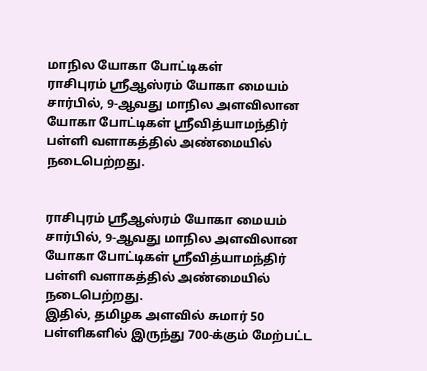மாநில யோகா போட்டிகள்
ராசிபுரம் ஸ்ரீஆஸ்ரம் யோகா மையம் சார்பில், 9-ஆவது மாநில அளவிலான யோகா போட்டிகள் ஸ்ரீவித்யாமந்திர் பள்ளி வளாகத்தில் அண்மையில் நடைபெற்றது.


ராசிபுரம் ஸ்ரீஆஸ்ரம் யோகா மையம் சார்பில், 9-ஆவது மாநில அளவிலான யோகா போட்டிகள் ஸ்ரீவித்யாமந்திர் பள்ளி வளாகத்தில் அண்மையில் நடைபெற்றது.
இதில், தமிழக அளவில் சுமார் 50 பள்ளிகளில் இருந்து 700-க்கும் மேற்பட்ட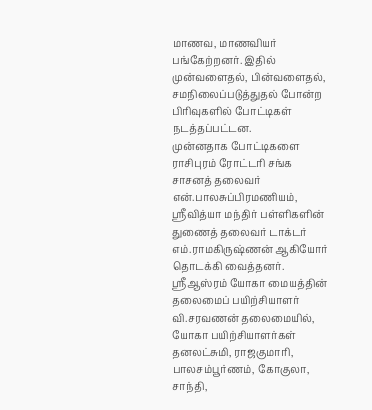மாணவ, மாணவியர் பங்கேற்றனர். இதில் முன்வளைதல், பின்வளைதல், சமநிலைப்படுத்துதல் போன்ற பிரிவுகளில் போட்டிகள் நடத்தப்பட்டன.
முன்னதாக போட்டிகளை ராசிபுரம் ரோட்டரி சங்க சாசனத் தலைவர் என்.பாலசுப்பிரமணியம், ஸ்ரீவித்யா மந்திர் பள்ளிகளின் துணைத் தலைவர் டாக்டர் எம்.ராமகிருஷ்ணன் ஆகியோர் தொடக்கி வைத்தனர்.
ஸ்ரீஆஸ்ரம் யோகா மையத்தின் தலைமைப் பயிற்சியாளர் வி.சரவணன் தலைமையில், யோகா பயிற்சியாளர்கள் தனலட்சுமி, ராஜகுமாரி, பாலசம்பூர்ணம், கோகுலா, சாந்தி,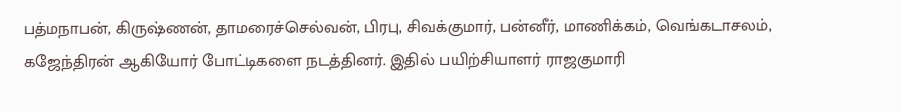பத்மநாபன், கிருஷ்ணன், தாமரைச்செல்வன், பிரபு, சிவக்குமார், பன்னீர், மாணிக்கம், வெங்கடாசலம், கஜேந்திரன் ஆகியோர் போட்டிகளை நடத்தினர். இதில் பயிற்சியாளர் ராஜகுமாரி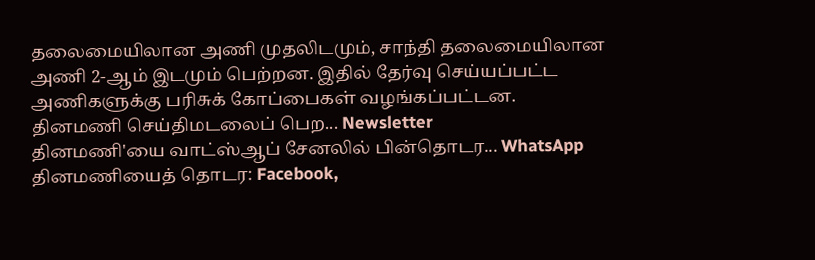தலைமையிலான அணி முதலிடமும், சாந்தி தலைமையிலான அணி 2-ஆம் இடமும் பெற்றன. இதில் தேர்வு செய்யப்பட்ட அணிகளுக்கு பரிசுக் கோப்பைகள் வழங்கப்பட்டன.
தினமணி செய்திமடலைப் பெற... Newsletter
தினமணி'யை வாட்ஸ்ஆப் சேனலில் பின்தொடர... WhatsApp
தினமணியைத் தொடர: Facebook,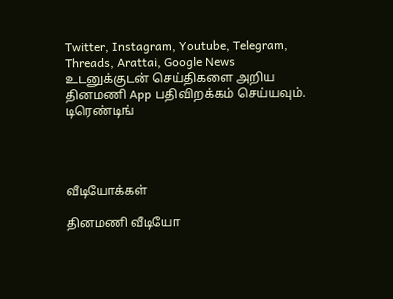Twitter, Instagram, Youtube, Telegram, Threads, Arattai, Google News
உடனுக்குடன் செய்திகளை அறிய தினமணி App பதிவிறக்கம் செய்யவும்.
டிரெண்டிங்




வீடியோக்கள்

தினமணி வீடியோ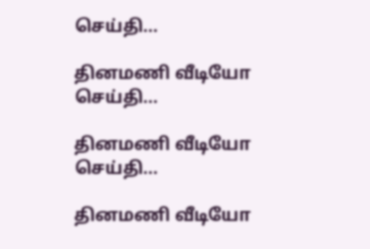செய்தி...

தினமணி வீடியோ செய்தி...

தினமணி வீடியோ செய்தி...

தினமணி வீடியோ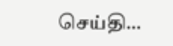செய்தி...